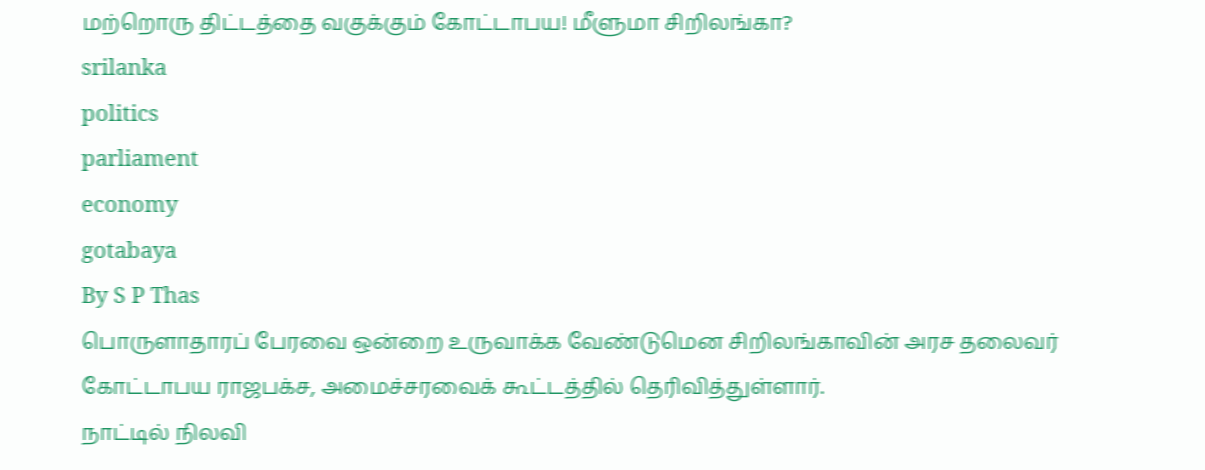மற்றொரு திட்டத்தை வகுக்கும் கோட்டாபய! மீளுமா சிறிலங்கா?
srilanka
politics
parliament
economy
gotabaya
By S P Thas
பொருளாதாரப் பேரவை ஒன்றை உருவாக்க வேண்டுமென சிறிலங்காவின் அரச தலைவர் கோட்டாபய ராஜபக்ச, அமைச்சரவைக் கூட்டத்தில் தெரிவித்துள்ளார்.
நாட்டில் நிலவி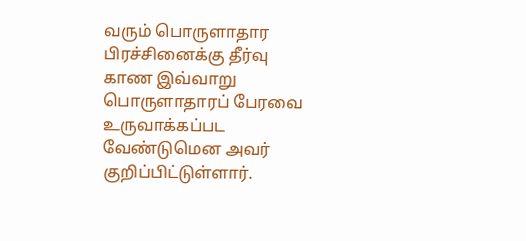வரும் பொருளாதார பிரச்சினைக்கு தீர்வு காண இவ்வாறு பொருளாதாரப் பேரவை உருவாக்கப்பட வேண்டுமென அவர் குறிப்பிட்டுள்ளார்.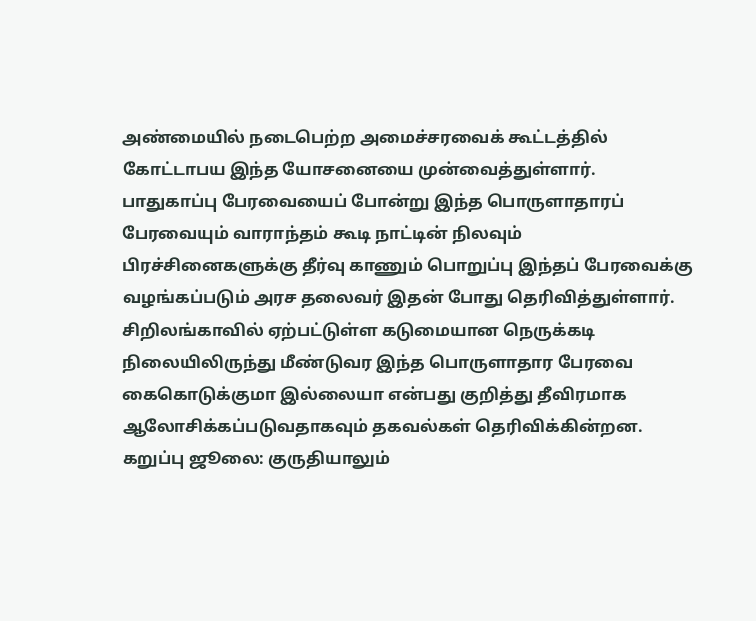அண்மையில் நடைபெற்ற அமைச்சரவைக் கூட்டத்தில் கோட்டாபய இந்த யோசனையை முன்வைத்துள்ளார்.
பாதுகாப்பு பேரவையைப் போன்று இந்த பொருளாதாரப் பேரவையும் வாராந்தம் கூடி நாட்டின் நிலவும் பிரச்சினைகளுக்கு தீர்வு காணும் பொறுப்பு இந்தப் பேரவைக்கு வழங்கப்படும் அரச தலைவர் இதன் போது தெரிவித்துள்ளார்.
சிறிலங்காவில் ஏற்பட்டுள்ள கடுமையான நெருக்கடி நிலையிலிருந்து மீண்டுவர இந்த பொருளாதார பேரவை கைகொடுக்குமா இல்லையா என்பது குறித்து தீவிரமாக ஆலோசிக்கப்படுவதாகவும் தகவல்கள் தெரிவிக்கின்றன.
கறுப்பு ஜூலை: குருதியாலும்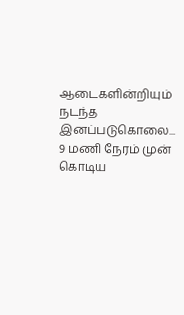ஆடைகளின்றியும் நடந்த இனப்படுகொலை... 9 மணி நேரம் முன்
கொடிய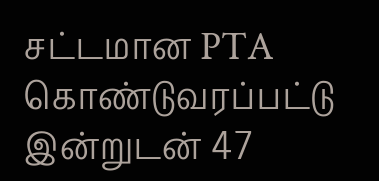சட்டமான PTA கொண்டுவரப்பட்டு இன்றுடன் 47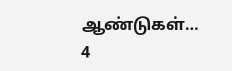ஆண்டுகள்…
4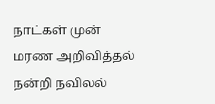நாட்கள் முன்
மரண அறிவித்தல்
நன்றி நவிலல்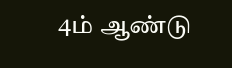4ம் ஆண்டு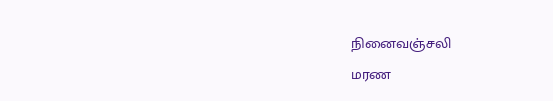நினைவஞ்சலி
மரண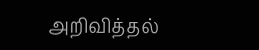அறிவித்தல்